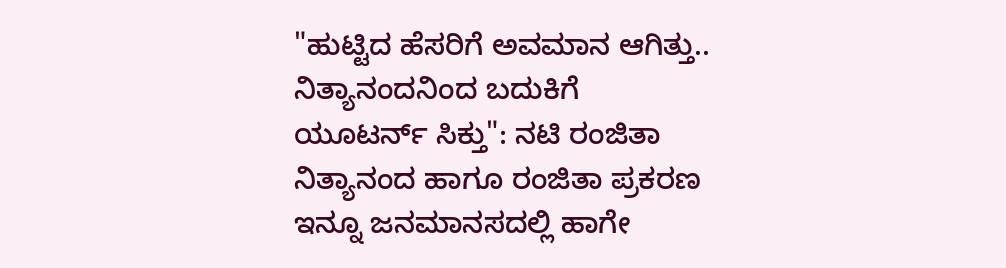"ಹುಟ್ಟಿದ ಹೆಸರಿಗೆ ಅವಮಾನ ಆಗಿತ್ತು.. ನಿತ್ಯಾನಂದನಿಂದ ಬದುಕಿಗೆ ಯೂಟರ್ನ್ ಸಿಕ್ತು": ನಟಿ ರಂಜಿತಾ
ನಿತ್ಯಾನಂದ ಹಾಗೂ ರಂಜಿತಾ ಪ್ರಕರಣ ಇನ್ನೂ ಜನಮಾನಸದಲ್ಲಿ ಹಾಗೇ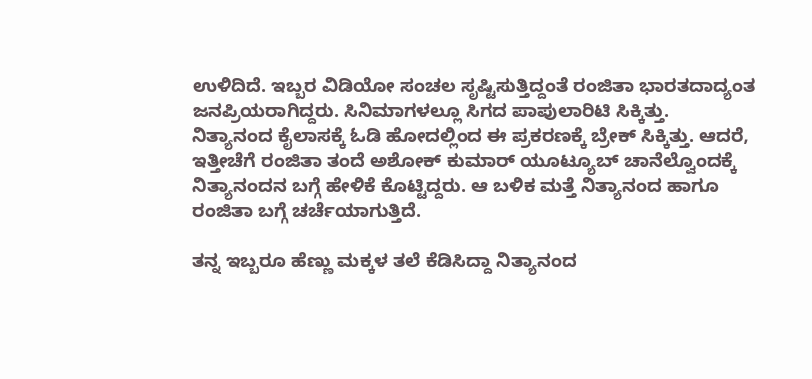ಉಳಿದಿದೆ. ಇಬ್ಬರ ವಿಡಿಯೋ ಸಂಚಲ ಸೃಷ್ಟಿಸುತ್ತಿದ್ದಂತೆ ರಂಜಿತಾ ಭಾರತದಾದ್ಯಂತ ಜನಪ್ರಿಯರಾಗಿದ್ದರು. ಸಿನಿಮಾಗಳಲ್ಲೂ ಸಿಗದ ಪಾಪುಲಾರಿಟಿ ಸಿಕ್ಕಿತ್ತು.
ನಿತ್ಯಾನಂದ ಕೈಲಾಸಕ್ಕೆ ಓಡಿ ಹೋದಲ್ಲಿಂದ ಈ ಪ್ರಕರಣಕ್ಕೆ ಬ್ರೇಕ್ ಸಿಕ್ಕಿತ್ತು. ಆದರೆ, ಇತ್ತೀಚೆಗೆ ರಂಜಿತಾ ತಂದೆ ಅಶೋಕ್ ಕುಮಾರ್ ಯೂಟ್ಯೂಬ್ ಚಾನೆಲ್ವೊಂದಕ್ಕೆ ನಿತ್ಯಾನಂದನ ಬಗ್ಗೆ ಹೇಳಿಕೆ ಕೊಟ್ಟಿದ್ದರು. ಆ ಬಳಿಕ ಮತ್ತೆ ನಿತ್ಯಾನಂದ ಹಾಗೂ ರಂಜಿತಾ ಬಗ್ಗೆ ಚರ್ಚೆಯಾಗುತ್ತಿದೆ.

ತನ್ನ ಇಬ್ಬರೂ ಹೆಣ್ಣು ಮಕ್ಕಳ ತಲೆ ಕೆಡಿಸಿದ್ದಾ ನಿತ್ಯಾನಂದ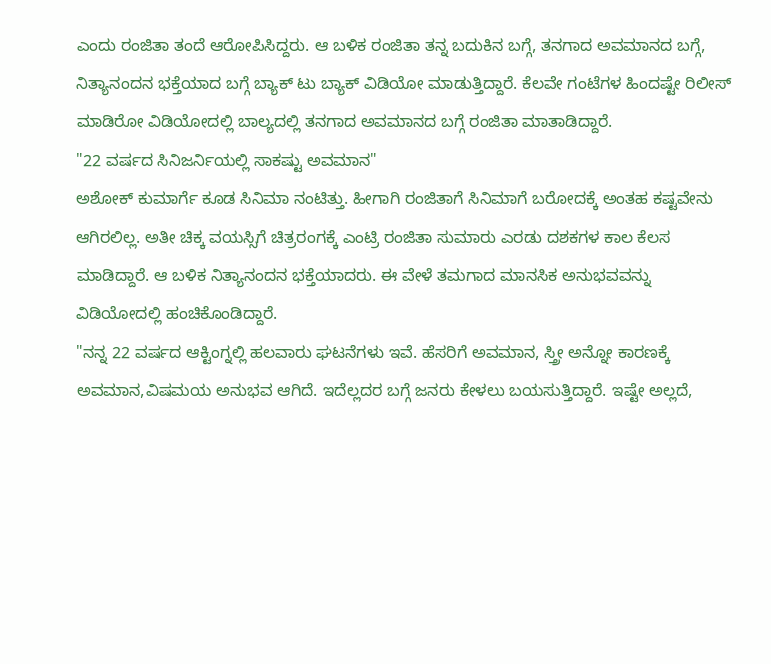ಎಂದು ರಂಜಿತಾ ತಂದೆ ಆರೋಪಿಸಿದ್ದರು. ಆ ಬಳಿಕ ರಂಜಿತಾ ತನ್ನ ಬದುಕಿನ ಬಗ್ಗೆ, ತನಗಾದ ಅವಮಾನದ ಬಗ್ಗೆ, ನಿತ್ಯಾನಂದನ ಭಕ್ತೆಯಾದ ಬಗ್ಗೆ ಬ್ಯಾಕ್ ಟು ಬ್ಯಾಕ್ ವಿಡಿಯೋ ಮಾಡುತ್ತಿದ್ದಾರೆ. ಕೆಲವೇ ಗಂಟೆಗಳ ಹಿಂದಷ್ಟೇ ರಿಲೀಸ್ ಮಾಡಿರೋ ವಿಡಿಯೋದಲ್ಲಿ ಬಾಲ್ಯದಲ್ಲಿ ತನಗಾದ ಅವಮಾನದ ಬಗ್ಗೆ ರಂಜಿತಾ ಮಾತಾಡಿದ್ದಾರೆ.
"22 ವರ್ಷದ ಸಿನಿಜರ್ನಿಯಲ್ಲಿ ಸಾಕಷ್ಟು ಅವಮಾನ"
ಅಶೋಕ್ ಕುಮಾರ್ಗೆ ಕೂಡ ಸಿನಿಮಾ ನಂಟಿತ್ತು. ಹೀಗಾಗಿ ರಂಜಿತಾಗೆ ಸಿನಿಮಾಗೆ ಬರೋದಕ್ಕೆ ಅಂತಹ ಕಷ್ಟವೇನು ಆಗಿರಲಿಲ್ಲ. ಅತೀ ಚಿಕ್ಕ ವಯಸ್ಸಿಗೆ ಚಿತ್ರರಂಗಕ್ಕೆ ಎಂಟ್ರಿ ರಂಜಿತಾ ಸುಮಾರು ಎರಡು ದಶಕಗಳ ಕಾಲ ಕೆಲಸ ಮಾಡಿದ್ದಾರೆ. ಆ ಬಳಿಕ ನಿತ್ಯಾನಂದನ ಭಕ್ತೆಯಾದರು. ಈ ವೇಳೆ ತಮಗಾದ ಮಾನಸಿಕ ಅನುಭವವನ್ನು ವಿಡಿಯೋದಲ್ಲಿ ಹಂಚಿಕೊಂಡಿದ್ದಾರೆ.
"ನನ್ನ 22 ವರ್ಷದ ಆಕ್ಟಿಂಗ್ನಲ್ಲಿ ಹಲವಾರು ಘಟನೆಗಳು ಇವೆ. ಹೆಸರಿಗೆ ಅವಮಾನ, ಸ್ತ್ರೀ ಅನ್ನೋ ಕಾರಣಕ್ಕೆ ಅವಮಾನ,ವಿಷಮಯ ಅನುಭವ ಆಗಿದೆ. ಇದೆಲ್ಲದರ ಬಗ್ಗೆ ಜನರು ಕೇಳಲು ಬಯಸುತ್ತಿದ್ದಾರೆ. ಇಷ್ಟೇ ಅಲ್ಲದೆ,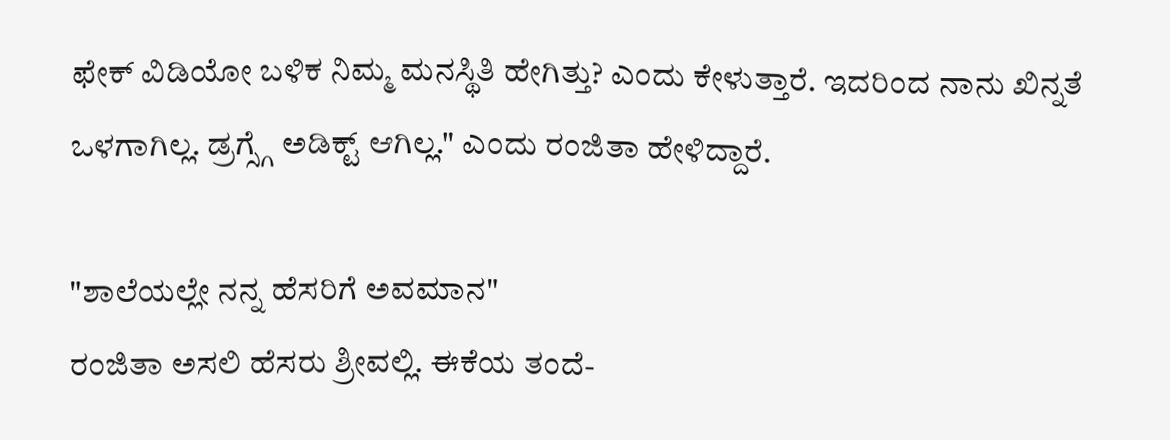ಫೇಕ್ ವಿಡಿಯೋ ಬಳಿಕ ನಿಮ್ಮ ಮನಸ್ಥಿತಿ ಹೇಗಿತ್ತು? ಎಂದು ಕೇಳುತ್ತಾರೆ. ಇದರಿಂದ ನಾನು ಖಿನ್ನತೆ ಒಳಗಾಗಿಲ್ಲ. ಡ್ರಗ್ಸ್ಗೆ ಅಡಿಕ್ಟ್ ಆಗಿಲ್ಲ." ಎಂದು ರಂಜಿತಾ ಹೇಳಿದ್ದಾರೆ.

"ಶಾಲೆಯಲ್ಲೇ ನನ್ನ ಹೆಸರಿಗೆ ಅವಮಾನ"
ರಂಜಿತಾ ಅಸಲಿ ಹೆಸರು ಶ್ರೀವಲ್ಲಿ. ಈಕೆಯ ತಂದೆ-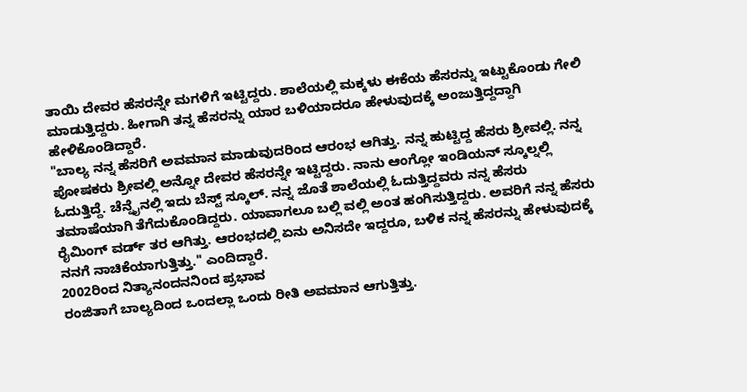ತಾಯಿ ದೇವರ ಹೆಸರನ್ನೇ ಮಗಳಿಗೆ ಇಟ್ಟಿದ್ದರು. ಶಾಲೆಯಲ್ಲಿ ಮಕ್ಕಳು ಈಕೆಯ ಹೆಸರನ್ನು ಇಟ್ಟುಕೊಂಡು ಗೇಲಿ ಮಾಡುತ್ತಿದ್ದರು. ಹೀಗಾಗಿ ತನ್ನ ಹೆಸರನ್ನು ಯಾರ ಬಳಿಯಾದರೂ ಹೇಳುವುದಕ್ಕೆ ಅಂಜುತ್ತಿದ್ದದ್ದಾಗಿ ಹೇಳಿಕೊಂಡಿದ್ದಾರೆ.
"ಬಾಲ್ಯ ನನ್ನ ಹೆಸರಿಗೆ ಅವಮಾನ ಮಾಡುವುದರಿಂದ ಆರಂಭ ಆಗಿತ್ತು. ನನ್ನ ಹುಟ್ಟಿದ್ದ ಹೆಸರು ಶ್ರೀವಲ್ಲಿ. ನನ್ನ ಪೋಷಕರು ಶ್ರೀವಲ್ಲಿ ಅನ್ನೋ ದೇವರ ಹೆಸರನ್ನೇ ಇಟ್ಟಿದ್ದರು. ನಾನು ಆಂಗ್ಲೋ ಇಂಡಿಯನ್ ಸ್ಕೂಲ್ನಲ್ಲಿ ಓದುತ್ತಿದ್ದೆ. ಚೆನ್ನೈನಲ್ಲಿ ಇದು ಬೆಸ್ಟ್ ಸ್ಕೂಲ್. ನನ್ನ ಜೊತೆ ಶಾಲೆಯಲ್ಲಿ ಓದುತ್ತಿದ್ದವರು ನನ್ನ ಹೆಸರು ತಮಾಷೆಯಾಗಿ ತೆಗೆದುಕೊಂಡಿದ್ದರು. ಯಾವಾಗಲೂ ಬಲ್ಲಿ ವಲ್ಲಿ ಅಂತ ಹಂಗಿಸುತ್ತಿದ್ದರು. ಅವರಿಗೆ ನನ್ನ ಹೆಸರು ರೈಮಿಂಗ್ ವರ್ಡ್ ತರ ಆಗಿತ್ತು. ಆರಂಭದಲ್ಲಿ ಏನು ಅನಿಸದೇ ಇದ್ದರೂ, ಬಳಿಕ ನನ್ನ ಹೆಸರನ್ನು ಹೇಳುವುದಕ್ಕೆ ನನಗೆ ನಾಚಿಕೆಯಾಗುತ್ತಿತ್ತು." ಎಂದಿದ್ದಾರೆ.
2002ರಿಂದ ನಿತ್ಯಾನಂದನನಿಂದ ಪ್ರಭಾವ
ರಂಜಿತಾಗೆ ಬಾಲ್ಯದಿಂದ ಒಂದಲ್ಲಾ ಒಂದು ರೀತಿ ಅವಮಾನ ಆಗುತ್ತಿತ್ತು.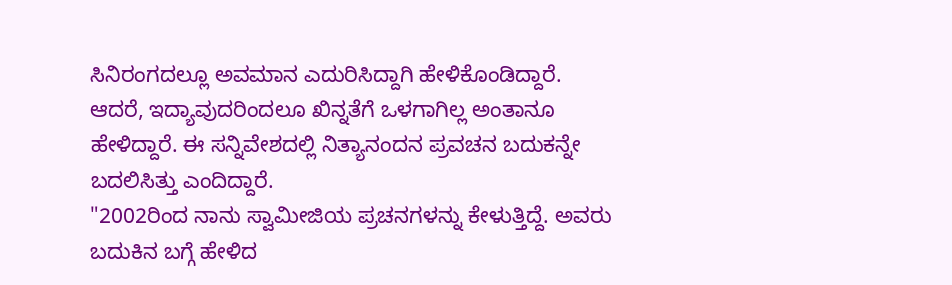ಸಿನಿರಂಗದಲ್ಲೂ ಅವಮಾನ ಎದುರಿಸಿದ್ದಾಗಿ ಹೇಳಿಕೊಂಡಿದ್ದಾರೆ. ಆದರೆ, ಇದ್ಯಾವುದರಿಂದಲೂ ಖಿನ್ನತೆಗೆ ಒಳಗಾಗಿಲ್ಲ ಅಂತಾನೂ ಹೇಳಿದ್ದಾರೆ. ಈ ಸನ್ನಿವೇಶದಲ್ಲಿ ನಿತ್ಯಾನಂದನ ಪ್ರವಚನ ಬದುಕನ್ನೇ ಬದಲಿಸಿತ್ತು ಎಂದಿದ್ದಾರೆ.
"2002ರಿಂದ ನಾನು ಸ್ವಾಮೀಜಿಯ ಪ್ರಚನಗಳನ್ನು ಕೇಳುತ್ತಿದ್ದೆ. ಅವರು ಬದುಕಿನ ಬಗ್ಗೆ ಹೇಳಿದ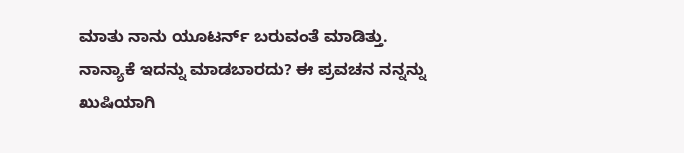ಮಾತು ನಾನು ಯೂಟರ್ನ್ ಬರುವಂತೆ ಮಾಡಿತ್ತು. ನಾನ್ಯಾಕೆ ಇದನ್ನು ಮಾಡಬಾರದು? ಈ ಪ್ರವಚನ ನನ್ನನ್ನು ಖುಷಿಯಾಗಿ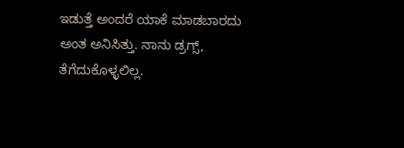ಇಡುತ್ತೆ ಅಂದರೆ ಯಾಕೆ ಮಾಡಬಾರದು ಅಂತ ಅನಿಸಿತ್ತು. ನಾನು ಡ್ರಗ್ಸ್, ತೆಗೆದುಕೊಳ್ಳಲಿಲ್ಲ.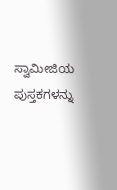ಸ್ವಾಮೀಜಿಯ ಪುಸ್ತಕಗಳನ್ನು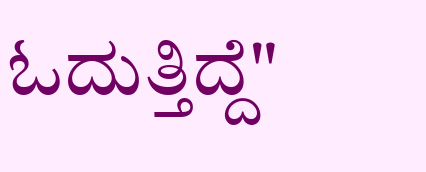ಓದುತ್ತಿದ್ದೆ"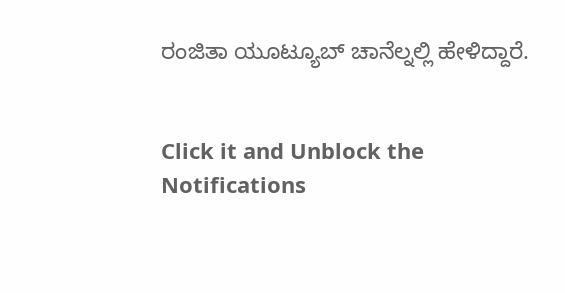ರಂಜಿತಾ ಯೂಟ್ಯೂಬ್ ಚಾನೆಲ್ನಲ್ಲಿ ಹೇಳಿದ್ದಾರೆ.


Click it and Unblock the Notifications